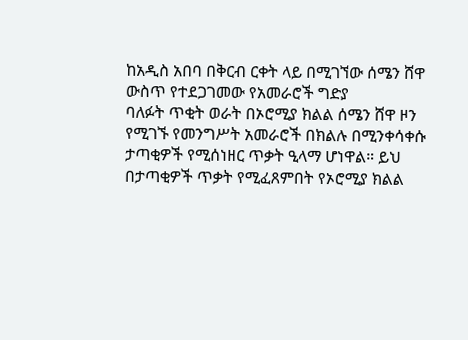ከአዲስ አበባ በቅርብ ርቀት ላይ በሚገኘው ሰሜን ሸዋ ውስጥ የተደጋገመው የአመራሮች ግድያ
ባለፉት ጥቂት ወራት በኦሮሚያ ክልል ሰሜን ሸዋ ዞን የሚገኙ የመንግሥት አመራሮች በክልሉ በሚንቀሳቀሱ ታጣቂዎች የሚሰነዘር ጥቃት ዒላማ ሆነዋል። ይህ በታጣቂዎች ጥቃት የሚፈጸምበት የኦሮሚያ ክልል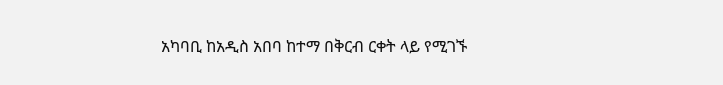አካባቢ ከአዲስ አበባ ከተማ በቅርብ ርቀት ላይ የሚገኙ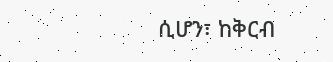ሲሆን፣ ከቅርብ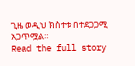ጊዜ ወዲህ ክስተቱ በተደጋጋሚ አጋጥሟል።
Read the full story